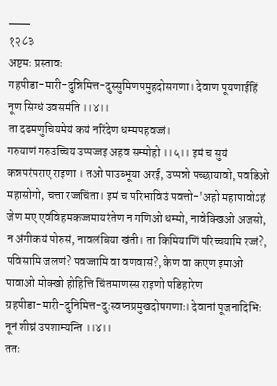___
१२८३
अष्टमः प्रस्तावः
गहपीडा-मारी-दुन्निमित्त-दुस्सुमिणपमुहदोसगणा। देवाण पूयणाईहिं नूण सिग्धं उवसमंति ।।४।।
ता दढमणुचियमेयं कयं नरिंदेण धम्मपहवज्जं।
गरुयाणं गरुउच्चिय उप्पज्जइ अहव सम्मोहो ।।५।। इमं च सुयं कन्नपरंपराए राइणा । तओ पाउब्भूया अरई, उप्पन्नो पच्छायावो, पवडिओ महासोगो, चत्ता रज्जचिंता। इमं च परिभाविउं पवत्तो-'अहो महापावोऽहं जेण मए एवंविहमकज्जमायरंतेण न गणिओ धम्मो, नावेक्खिओ अजसो, न अंगीकयं पोरुसं, नावलंबिया खंती। ता किमियाणिं परिच्चयामि रज्जं?, पविसामि जलणं? पवज्जामि वा वणवासं?, केण वा कएण इमाओ पावाओ मोक्खो होहित्ति चिंतमाणस्स राइणो पडिहारेण
ग्रहपीडा-मारी-दुनिमित्त-दुःस्वप्नप्रमुखदोषगणाः। देवानां पूजनादिभिः नूनं शीघ्रं उपशाम्यन्ति ।।४।।
ततः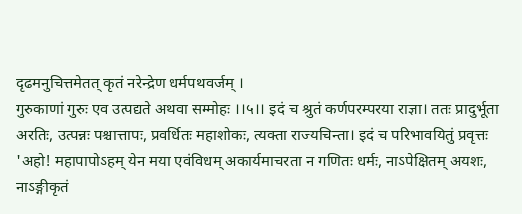दृढमनुचित्तमेतत् कृतं नरेन्द्रेण धर्मपथवर्जम् ।
गुरुकाणां गुरुः एव उत्पद्यते अथवा सम्मोहः ।।५।। इदं च श्रुतं कर्णपरम्परया राज्ञा। ततः प्रादुर्भूता अरतिः, उत्पन्नः पश्चात्तापः, प्रवर्धितः महाशोकः, त्यक्ता राज्यचिन्ता। इदं च परिभावयितुं प्रवृत्तः 'अहो! महापापोऽहम् येन मया एवंविधम् अकार्यमाचरता न गणितः धर्मः, नाऽपेक्षितम् अयशः, नाऽङ्गीकृतं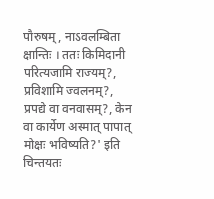पौरुषम्, नाऽवलम्बिता क्षान्तिः । ततः किमिदानी परित्यजामि राज्यम्?, प्रविशामि ज्वलनम्?, प्रपद्ये वा वनवासम्?, केन वा कार्येण अस्मात् पापात् मोक्षः भविष्यति?' इति चिन्तयतः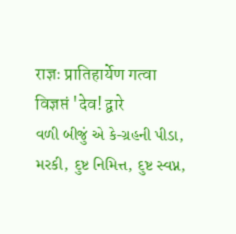राज्ञः प्रातिहार्येण गत्वा विज्ञप्तं 'देव! द्वारे
વળી બીજું એ કે-ગ્રહની પીડા, મરકી, દુષ્ટ નિમિત્ત, દુષ્ટ સ્વપ્ન,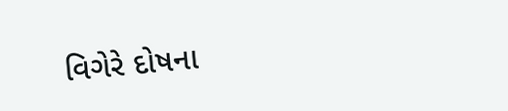વિગેરે દોષના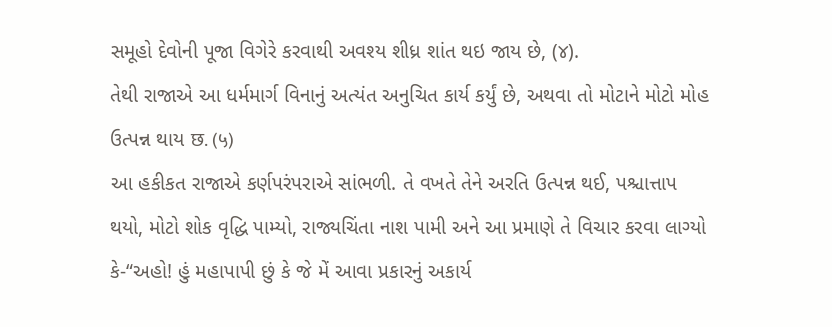સમૂહો દેવોની પૂજા વિગેરે કરવાથી અવશ્ય શીધ્ર શાંત થઇ જાય છે, (૪).
તેથી રાજાએ આ ધર્મમાર્ગ વિનાનું અત્યંત અનુચિત કાર્ય કર્યું છે, અથવા તો મોટાને મોટો મોહ ઉત્પન્ન થાય छ. (५)
આ હકીકત રાજાએ કર્ણપરંપરાએ સાંભળી. તે વખતે તેને અરતિ ઉત્પન્ન થઈ, પશ્ચાત્તાપ થયો, મોટો શોક વૃદ્ધિ પામ્યો, રાજ્યચિંતા નાશ પામી અને આ પ્રમાણે તે વિચાર કરવા લાગ્યો કે-“અહો! હું મહાપાપી છું કે જે મેં આવા પ્રકારનું અકાર્ય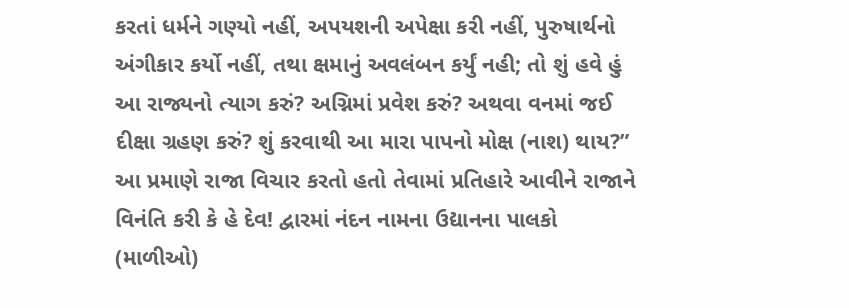કરતાં ધર્મને ગણ્યો નહીં, અપયશની અપેક્ષા કરી નહીં, પુરુષાર્થનો અંગીકાર કર્યો નહીં, તથા ક્ષમાનું અવલંબન કર્યું નહી; તો શું હવે હું આ રાજ્યનો ત્યાગ કરું? અગ્નિમાં પ્રવેશ કરું? અથવા વનમાં જઈ દીક્ષા ગ્રહણ કરું? શું કરવાથી આ મારા પાપનો મોક્ષ (નાશ) થાય?” આ પ્રમાણે રાજા વિચાર કરતો હતો તેવામાં પ્રતિહારે આવીને રાજાને વિનંતિ કરી કે હે દેવ! દ્વારમાં નંદન નામના ઉદ્યાનના પાલકો (માળીઓ)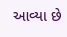આવ્યા છે